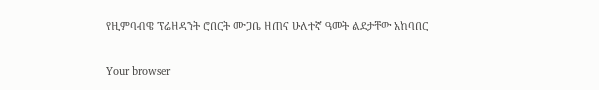የዚምባብዌ ፕሬዘዳንት ሮበርት ሙጋቤ ዘጠና ሁለተኛ ዓመት ልደታቸው አከባበር

Your browser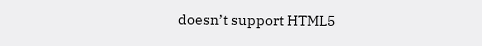doesn’t support HTML5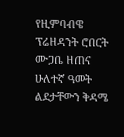የዚምባብዌ ፕሬዘዳንት ሮበርት ሙጋቤ ዘጠና ሁለተኛ ዓመት ልደታቸውን ቅዳሜ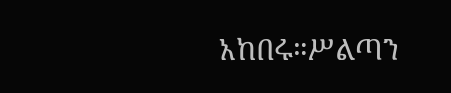አከበሩ።ሥልጣን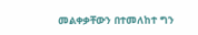መልቀቃቸውን በተመለከተ ግን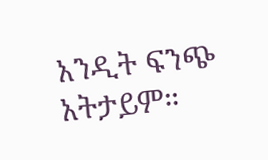አንዲት ፍንጭ አትታይም።